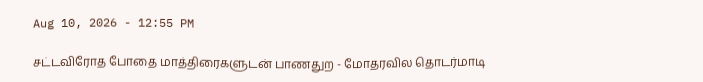Aug 10, 2026 - 12:55 PM

சட்டவிரோத போதை மாத்திரைகளுடன் பாணதுற - மோதரவில தொடர்மாடி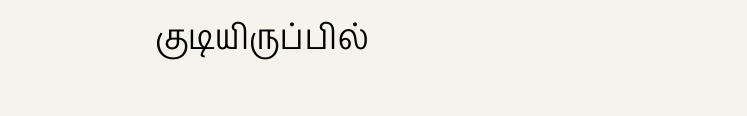குடியிருப்பில்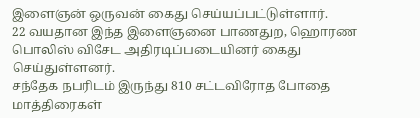இளைஞன் ஒருவன் கைது செய்யப்பட்டுள்ளார்.
22 வயதான இந்த இளைஞனை பாணதுற, ஹொரண பொலிஸ் விசேட அதிரடிப்படையினர் கைது செய்துள்ளனர்.
சந்தேக நபரிடம் இருந்து 810 சட்டவிரோத போதை மாத்திரைகள்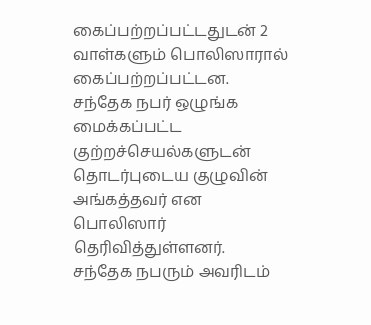கைப்பற்றப்பட்டதுடன் 2 வாள்களும் பொலிஸாரால் கைப்பற்றப்பட்டன.
சந்தேக நபர் ஒழுங்க மைக்கப்பட்ட குற்றச்செயல்களுடன் தொடர்புடைய குழுவின் அங்கத்தவர் என பொலிஸார் தெரிவித்துள்ளனர்.
சந்தேக நபரும் அவரிடம்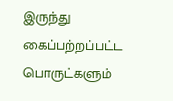இருந்து கைப்பற்றப்பட்ட பொருட்களும்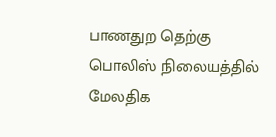பாணதுற தெற்கு பொலிஸ் நிலையத்தில் மேலதிக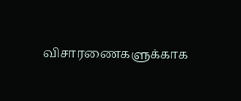விசாரணைகளுக்காக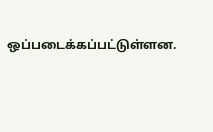ஒப்படைக்கப்பட்டுள்ளன.